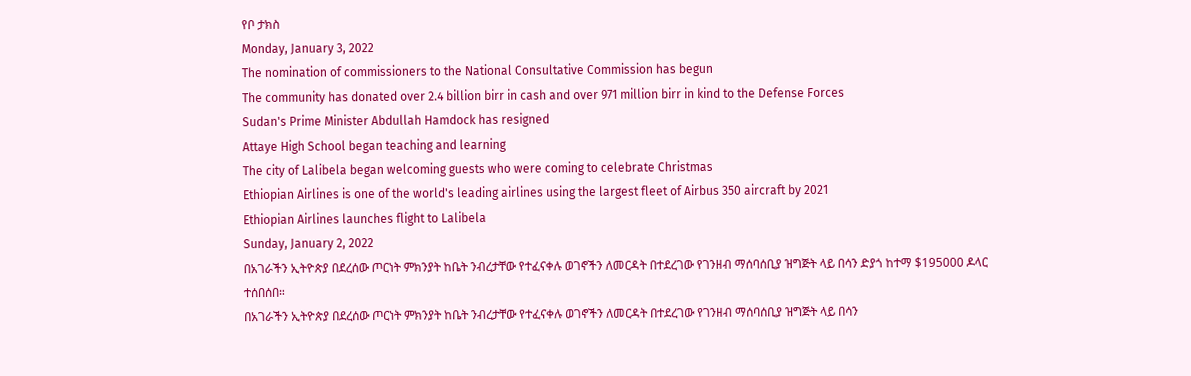የቦ ታክስ
Monday, January 3, 2022
The nomination of commissioners to the National Consultative Commission has begun
The community has donated over 2.4 billion birr in cash and over 971 million birr in kind to the Defense Forces
Sudan's Prime Minister Abdullah Hamdock has resigned
Attaye High School began teaching and learning
The city of Lalibela began welcoming guests who were coming to celebrate Christmas
Ethiopian Airlines is one of the world's leading airlines using the largest fleet of Airbus 350 aircraft by 2021
Ethiopian Airlines launches flight to Lalibela
Sunday, January 2, 2022
በአገራችን ኢትዮጵያ በደረሰው ጦርነት ምክንያት ከቤት ንብረታቸው የተፈናቀሉ ወገኖችን ለመርዳት በተደረገው የገንዘብ ማሰባሰቢያ ዝግጅት ላይ በሳን ድያጎ ከተማ $195000 ዶላር ተሰበሰበ።
በአገራችን ኢትዮጵያ በደረሰው ጦርነት ምክንያት ከቤት ንብረታቸው የተፈናቀሉ ወገኖችን ለመርዳት በተደረገው የገንዘብ ማሰባሰቢያ ዝግጅት ላይ በሳን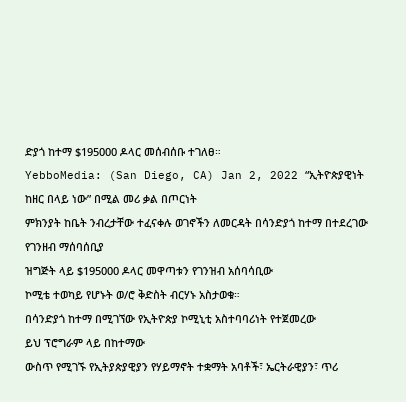ድያጎ ከተማ $195000 ዶላር መሰብሰቡ ተገለፀ።
YebboMedia: (San Diego, CA) Jan 2, 2022 “ኢትዮጵያዊነት ከዘር በላይ ነው” በሚል መሪ ቃል በጦርነት
ምክንያት ከቤት ንብረታቸው ተፈናቀሉ ወገኖችን ለመርዳት በሳንድያጎ ከተማ በተደረገው የገንዘብ ማሰባሰቢያ
ዝግጅት ላይ $195000 ዶላር መዋጣቱን የገንዝብ አሰባሳቢው
ኮሚቴ ተወካይ የሆኑት ወ/ሮ ቅድስት ብርሃኑ አስታወቁ።
በሳንድያጎ ከተማ በሚገኘው የኢትዮጵያ ኮሚኒቲ አስተባባሪነት የተጀመረው
ይህ ፕሮግራም ላይ በከተማው
ውስጥ የሚገኙ የኢትያጵያዊያን የሃይማኖት ተቋማት አባቶች፣ ኤርትራዊያን፣ ጥሪ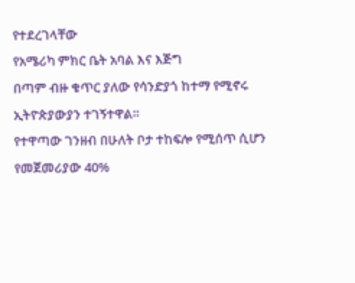የተደረገላቸው
የአሜሪካ ምክር ቤት አባል እና እጅግ
በጣም ብዙ ቁጥር ያለው የሳንድያጎ ከተማ የሚኖሩ ኢትዮጵያውያን ተገኝተዋል።
የተዋጣው ገንዘብ በሁለት ቦታ ተከፍሎ የሚሰጥ ሲሆን የመጀመሪያው 40%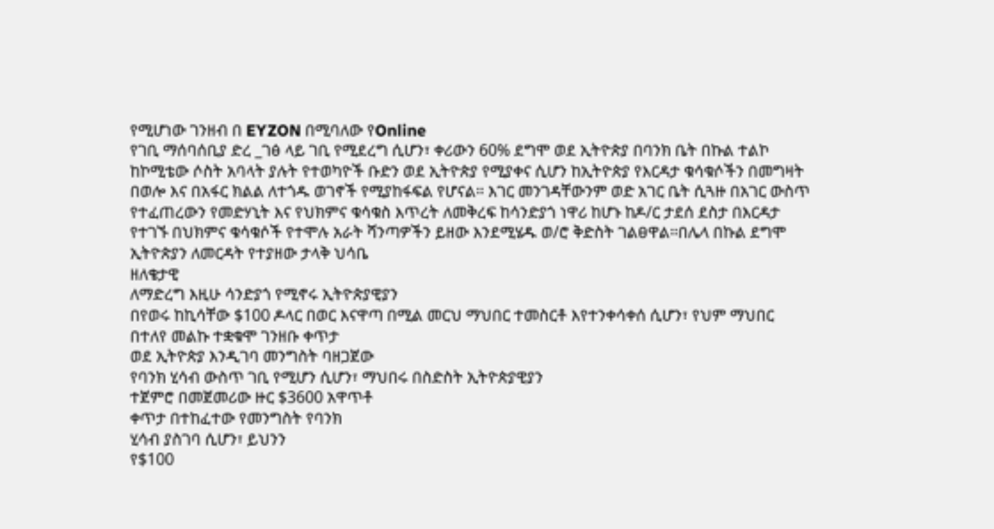የሚሆነው ገንዘብ በ EYZON በሚባለው የOnline
የገቢ ማሰባሰቢያ ድረ _ገፅ ላይ ገቢ የሚደረግ ሲሆን፣ ቀሪውን 60% ደግሞ ወደ ኢትዮጵያ በባንክ ቤት በኩል ተልኮ ከኮሚቴው ሶስት አባላት ያሉት የተወካዮች ቡድን ወደ ኢትዮጵያ የሚያቀና ሲሆን ከኢትዮጵያ የእርዳታ ቁሳቁሶችን በመግዛት በወሎ እና በአፋር ክልል ለተጎዱ ወገኖች የሚያከፋፍል የሆናል። እገር መንገዳቸውንም ወድ አገር ቤት ሲጓዙ በአገር ውስጥ የተፈጠረውን የመድሃኒት እና የህክምና ቁሳቁስ እጥረት ለመቅረፍ ከሳንድያጎ ነዋሪ ከሆኑ ከዶ/ር ታደሰ ደስታ በእርዳታ የተገኙ በህክምና ቁሳቁሶች የተሞሉ አራት ሻንጣዎችን ይዘው እንደሚሄዱ ወ/ሮ ቅድስት ገልፀዋል።በሌላ በኩል ደግሞ ኢትዮጵያን ለመርዳት የተያዘው ታላቅ ህሳቤ
ዘለቄታዊ
ለማድረግ እዚሁ ሳንድያጎ የሚኖሩ ኢትዮጵያዊያን
በየወሩ ከኪሳቸው $100 ዶላር በወር እናዋጣ በሚል መርህ ማህበር ተመስርቶ እየተንቀሳቀሰ ሲሆን፣ የህም ማህበር
በተለየ መልኩ ተቋቁሞ ገንዘቡ ቀጥታ
ወደ ኢትዮጵያ እንዲገባ መንግስት ባዘጋጀው
የባንክ ሂሳብ ውስጥ ገቢ የሚሆን ሲሆን፣ ማህበሩ በስድስት ኢትዮጵያዊያን
ተጀምሮ በመጀመሪው ዙር $3600 አዋጥቶ
ቀጥታ በተከፈተው የመንግስት የባንክ
ሂሳብ ያስገባ ሲሆን፣ ይህንን
የ$100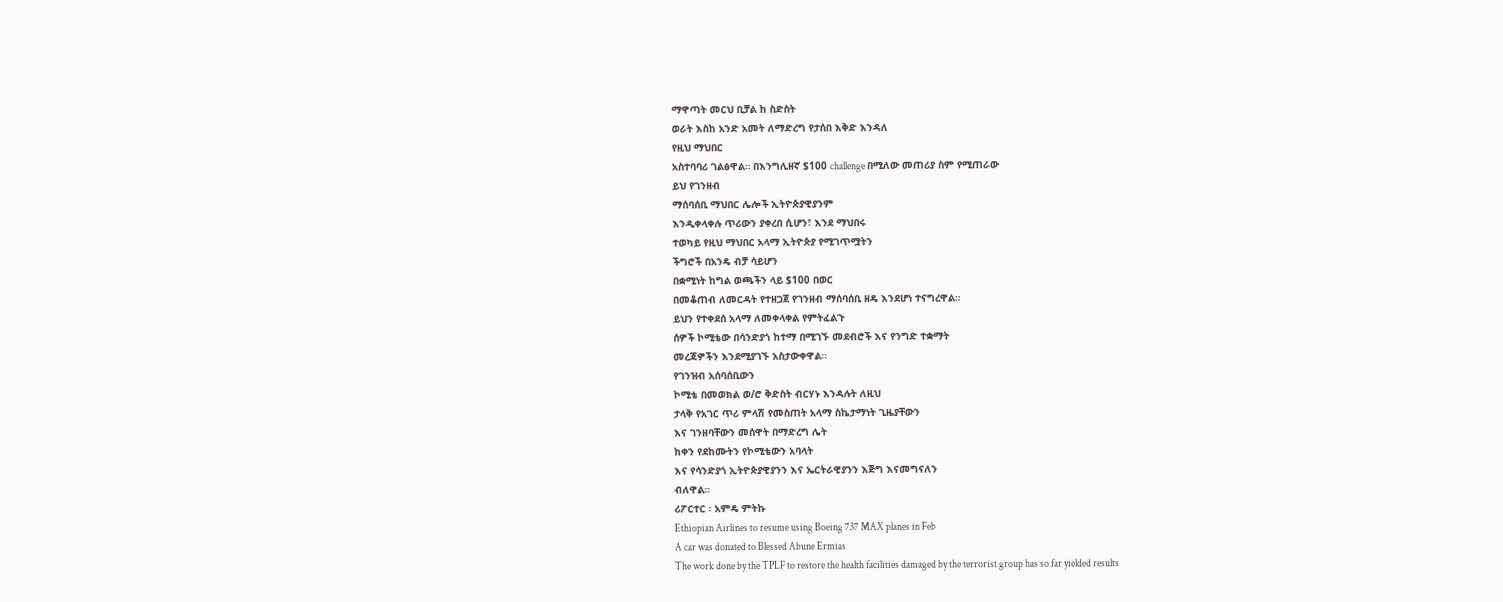ማዋጣት መርህ ቢቻል ከ ስድስት
ወራት እስከ አንድ አመት ለማድረግ የታሰበ እቅድ እንዳለ
የዚህ ማህበር
አስተባባሪ ገልፅዋል። በእንግሊዘኛ $100 challenge በሚለው መጠሪያ ስም የሚጠራው
ይህ የገንዘብ
ማሰባሰቢ ማህበር ሌሎች ኢትዮጵያዊያንም
እንዲቀላቀሉ ጥሪውን ያቀረበ ሲሆን፣ እንደ ማህበሩ
ተወካይ የዚህ ማህበር አላማ ኢትዮጵያ የሚገጥሟትን
ችግሮች በአንዴ ብቻ ሳይሆን
በቋሚነት ከግል ወጫችን ላይ $100 በወር
በመቆጠብ ለመርዳት የተዘጋጀ የገንዘብ ማሰባሰቢ ዘዴ እንደሆነ ተናግረዋል።
ይህን የተቀደሰ አላማ ለመቀላቀል የምትፈልጉ
ሰዎች ኮሚቴው በሳንድያጎ ከተማ በሚገኙ መደብሮች እና የንግድ ተቋማት
መረጃዎችን እንደሚያገኙ አስታውቀዋል።
የገንዝብ አሰባሰቢውን
ኮሚቴ በመወክል ወ/ሮ ቅድስት ብርሃኑ እንዳሉት ለዚህ
ታላቅ የአገር ጥሪ ምላሽ የመስጠት አላማ ስኬታማነት ጊዜያቸውን
እና ገንዘባቸውን መሰዋት በማድረግ ሌት
ከቀን የደከሙትን የኮሚቴውን አባላት
እና የሳንድያጎ ኢትዮጵያዊያንን እና ኤርትራዊያንን እጅግ እናመግናለን
ብለዋል።
ሪፖርተር ፡ አምዴ ምትኩ
Ethiopian Airlines to resume using Boeing 737 MAX planes in Feb
A car was donated to Blessed Abune Ermias
The work done by the TPLF to restore the health facilities damaged by the terrorist group has so far yielded results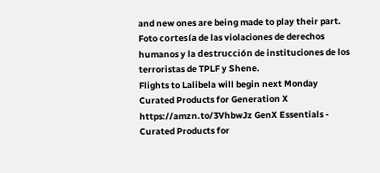and new ones are being made to play their part.
Foto cortesía de las violaciones de derechos humanos y la destrucción de instituciones de los terroristas de TPLF y Shene.
Flights to Lalibela will begin next Monday
Curated Products for Generation X
https://amzn.to/3VhbwJz GenX Essentials - Curated Products for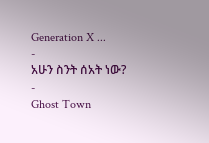Generation X ...
-
አሁን ስንት ሰአት ነው?
-
Ghost Town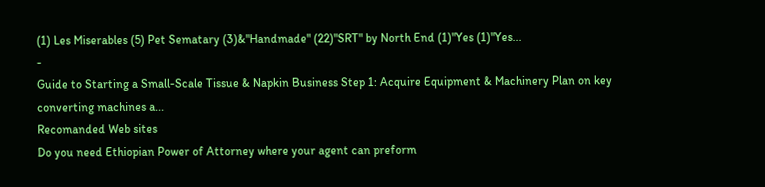(1) Les Miserables (5) Pet Sematary (3)&"Handmade" (22)"SRT" by North End (1)"Yes (1)"Yes...
-
Guide to Starting a Small-Scale Tissue & Napkin Business Step 1: Acquire Equipment & Machinery Plan on key converting machines a...
Recomanded Web sites
Do you need Ethiopian Power of Attorney where your agent can preform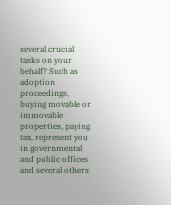several crucial tasks on your behalf? Such as adoption proceedings, buying movable or immovable properties, paying tax, represent you in governmental and public offices and several others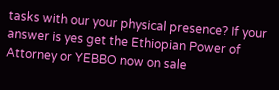tasks with our your physical presence? If your answer is yes get the Ethiopian Power of Attorney or YEBBO now on sale